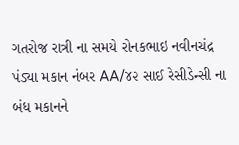ગતરોજ રાત્રી ના સમયે રોનકભાઇ નવીનચંદ્ર પંડ્યા મકાન નંબર AA/૪૨ સાઈ રેસીડેન્સી ના બંધ મકાનને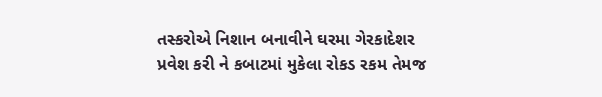તસ્કરોએ નિશાન બનાવીને ઘરમા ગેરકાદેશર પ્રવેશ કરી ને કબાટમાં મુકેલા રોકડ રકમ તેમજ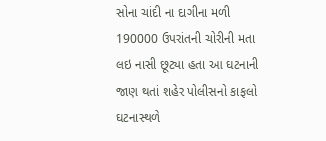સોના ચાંદી ના દાગીના મળી 190000 ઉપરાંતની ચોરીની મતા લઇ નાસી છૂટ્યા હતા આ ઘટનાની જાણ થતાં શહેર પોલીસનો કાફલો ઘટનાસ્થળે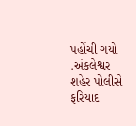પહોંચી ગયો .અંકલેશ્વર શહેર પોલીસે ફરિયાદ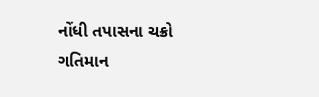નોંધી તપાસના ચક્રો ગતિમાન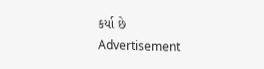કર્યા છે
Advertisement